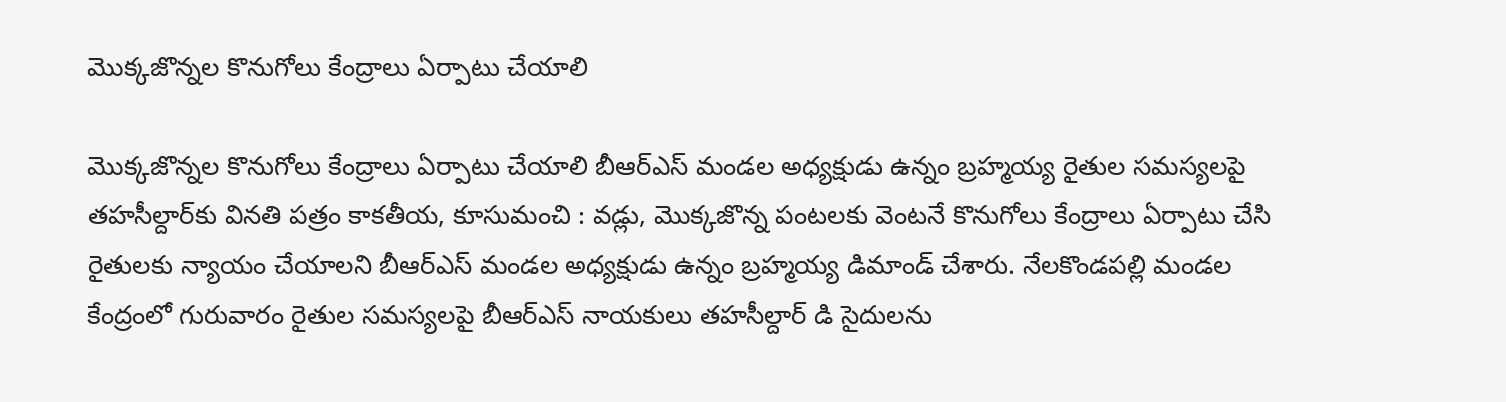మొక్కజొన్నల కొనుగోలు కేంద్రాలు ఏర్పాటు చేయాలి

మొక్కజొన్నల కొనుగోలు కేంద్రాలు ఏర్పాటు చేయాలి బీఆర్ఎస్ మండల అధ్యక్షుడు ఉన్నం బ్రహ్మయ్య రైతుల సమస్యలపై తహసీల్దార్‌కు వినతి పత్రం కాకతీయ, కూసుమంచి : వడ్లు, మొక్కజొన్న పంటలకు వెంటనే కొనుగోలు కేంద్రాలు ఏర్పాటు చేసి రైతులకు న్యాయం చేయాలని బీఆర్ఎస్ మండల అధ్యక్షుడు ఉన్నం బ్రహ్మయ్య డిమాండ్ చేశారు. నేలకొండపల్లి మండల కేంద్రంలో గురువారం రైతుల సమస్యలపై బీఆర్ఎస్ నాయకులు తహసీల్దార్ డి సైదులను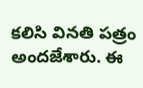కలిసి వినతి పత్రం అందజేశారు. ఈ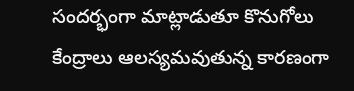సందర్భంగా మాట్లాడుతూ కొనుగోలు కేంద్రాలు ఆలస్యమవుతున్న కారణంగా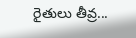రైతులు తీవ్ర...